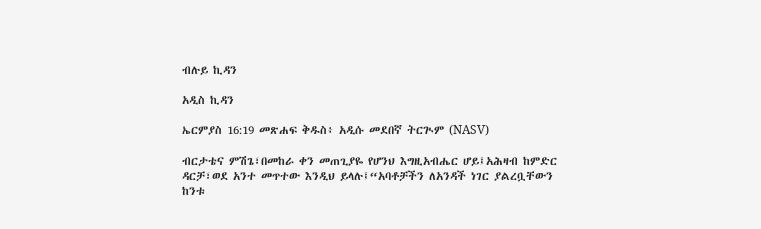ብሉይ ኪዳን

አዲስ ኪዳን

ኤርምያስ 16:19 መጽሐፍ ቅዱስ፥ አዲሱ መደበኛ ትርጒም (NASV)

ብርታቴና ምሽጌ፣በመከራ ቀን መጠጊያዬ የሆንህ እግዚአብሔር ሆይ፤አሕዛብ ከምድር ዳርቻ፣ወደ አንተ መጥተው እንዲህ ይላሉ፤“አባቶቻችን ለአንዳች ነገር ያልረቧቸውን ከንቱ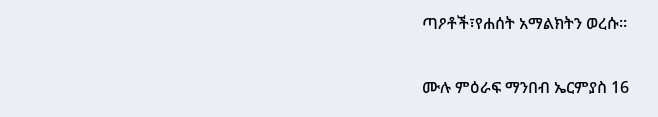ጣዖቶች፣የሐሰት አማልክትን ወረሱ።

ሙሉ ምዕራፍ ማንበብ ኤርምያስ 16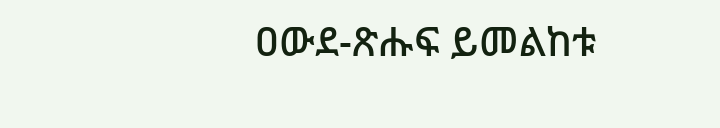ዐውደ-ጽሑፍ ይመልከቱ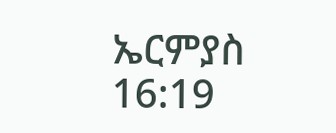ኤርምያስ 16:19